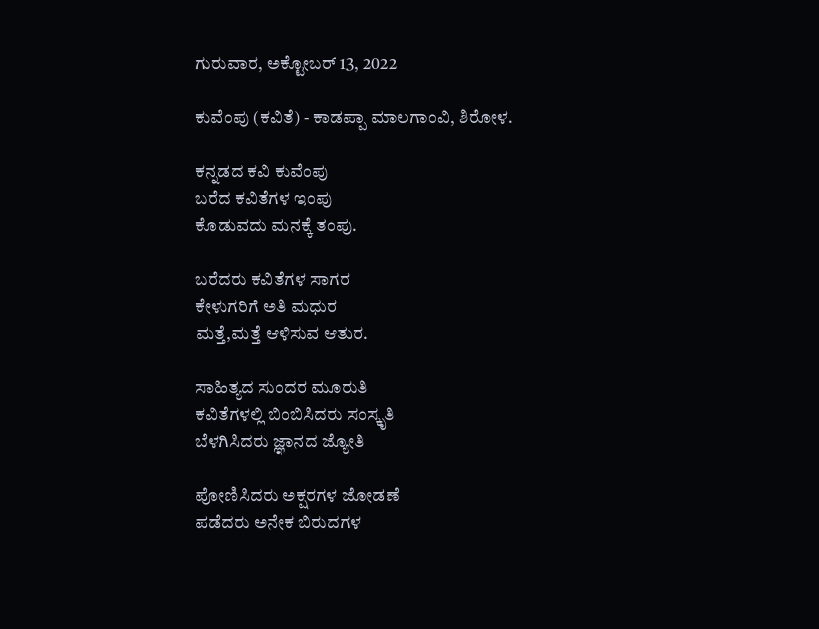ಗುರುವಾರ, ಅಕ್ಟೋಬರ್ 13, 2022

ಕುವೆಂಪು (ಕವಿತೆ) - ಕಾಡಪ್ಪಾ ಮಾಲಗಾಂವಿ, ಶಿರೋಳ.

ಕನ್ನಡದ ಕವಿ ಕುವೆಂಪು
ಬರೆದ ಕವಿತೆಗಳ ಇಂಪು
ಕೊಡುವದು ಮನಕ್ಕೆ ತಂಪು.

ಬರೆದರು ಕವಿತೆಗಳ ಸಾಗರ
ಕೇಳುಗರಿಗೆ ಅತಿ ಮಧುರ
ಮತ್ತೆ,ಮತ್ತೆ ಆಳಿಸುವ ಆತುರ.

ಸಾಹಿತ್ಯದ ಸುಂದರ ಮೂರುತಿ
ಕವಿತೆಗಳಲ್ಲಿ ಬಿಂಬಿಸಿದರು ಸಂಸ್ಕೃತಿ
ಬೆಳಗಿಸಿದರು ಜ್ಞಾನದ ಜ್ಯೋತಿ

ಪೋಣಿಸಿದರು ಅಕ್ಷರಗಳ ಜೋಡಣೆ
ಪಡೆದರು ಅನೇಕ ಬಿರುದಗಳ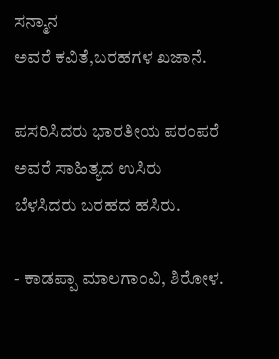ಸನ್ಮಾನ
ಅವರೆ ಕವಿತೆ,ಬರಹಗಳ ಖಜಾನೆ.

ಪಸರಿಸಿದರು ಭಾರತೀಯ ಪರಂಪರೆ
ಅವರೆ ಸಾಹಿತ್ಯದ ಉಸಿರು
ಬೆಳಸಿದರು ಬರಹದ ಹಸಿರು.

- ಕಾಡಪ್ಪಾ ಮಾಲಗಾಂವಿ, ಶಿರೋಳ.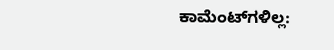ಕಾಮೆಂಟ್‌ಗಳಿಲ್ಲ: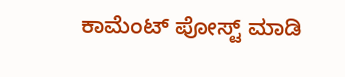ಕಾಮೆಂಟ್‌‌ ಪೋಸ್ಟ್‌ ಮಾಡಿ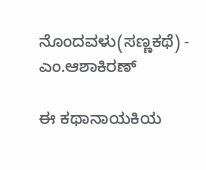ನೊಂದವಳು(ಸಣ್ಣಕಥೆ) - ಎಂ.ಆಶಾಕಿರಣ್

ಈ ಕಥಾನಾಯಕಿಯ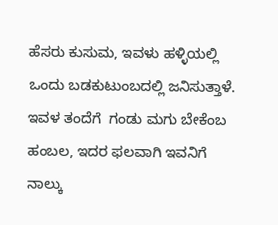ಹೆಸರು ಕುಸುಮ, ಇವಳು ಹಳ್ಳಿಯಲ್ಲಿ ಒಂದು ಬಡಕುಟುಂಬದಲ್ಲಿ ಜನಿಸುತ್ತಾಳೆ. ಇವಳ ತಂದೆಗೆ  ಗಂಡು ಮಗು ಬೇಕೆಂಬ ಹಂಬಲ, ಇದರ ಫಲವಾಗಿ ಇವನಿಗೆ ನಾಲ್ಕು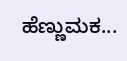ಹೆಣ್ಣುಮಕ...